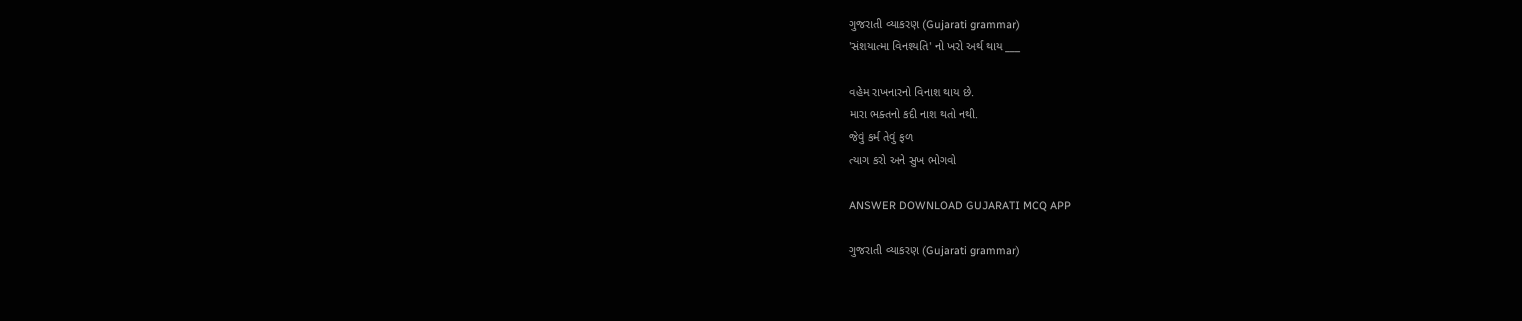ગુજરાતી વ્યાકરણ (Gujarati grammar)
'સંશયાત્મા વિનશ્યતિ' નો ખરો અર્થ થાય ___

વહેમ રાખનારનો વિનાશ થાય છે.
મારા ભક્તનો કદી નાશ થતો નથી.
જેવું કર્મ તેવું ફળ
ત્યાગ કરો અને સુખ ભોગવો

ANSWER DOWNLOAD GUJARATI MCQ APP

ગુજરાતી વ્યાકરણ (Gujarati grammar)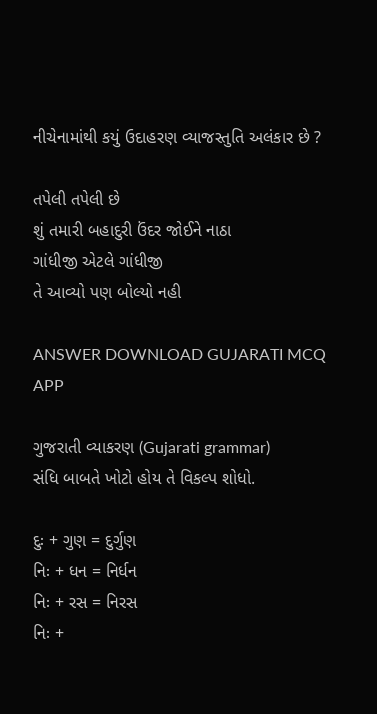નીચેનામાંથી કયું ઉદાહરણ વ્યાજસ્તુતિ અલંકાર છે ?

તપેલી તપેલી છે
શું તમારી બહાદુરી ઉંદર જોઈને નાઠા
ગાંધીજી એટલે ગાંધીજી
તે આવ્યો પણ બોલ્યો નહી

ANSWER DOWNLOAD GUJARATI MCQ APP

ગુજરાતી વ્યાકરણ (Gujarati grammar)
સંધિ બાબતે ખોટો હોય તે વિકલ્પ શોધો.

દુઃ + ગુણ = દુર્ગુણ
નિઃ + ધન = નિર્ધન
નિઃ + રસ = નિરસ
નિઃ +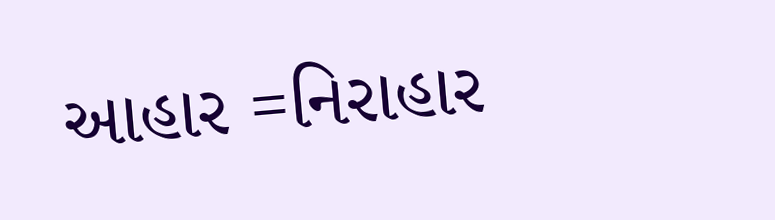આહાર =નિરાહાર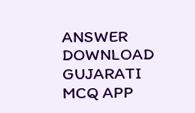ANSWER DOWNLOAD GUJARATI MCQ APP